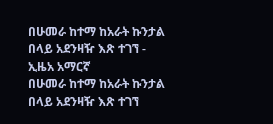በሁመራ ከተማ ከአራት ኩንታል በላይ አደንዛዥ እጽ ተገኘ - ኢዜአ አማርኛ
በሁመራ ከተማ ከአራት ኩንታል በላይ አደንዛዥ እጽ ተገኘ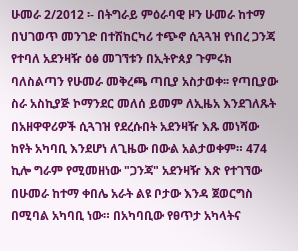ሁመራ 2/2012 ፡- በትግራይ ምዕራባዊ ዞን ሁመራ ከተማ በህገወጥ መንገድ በተሽከርካሪ ተጭኖ ሲጓጓዝ የነበረ ጋንጃ የተባለ አደንዛዥ ዕፅ መገኘቱን በኢትዮጰያ ጉምሩክ ባለስልጣን የሁመራ መቅረጫ ጣቢያ አስታወቀ፡፡ የጣቢያው ስራ አስኪያጅ ኮማንደር መለሰ ይመም ለኢዜአ እንደገለጹት በአዘዋዋሪዎች ሲጓገዝ የደረሱበት አደንዛዥ እጹ መነሻው ከየት አካባቢ እንደሆነ ለጊዜው በውል አልታወቀም። 474 ኪሎ ግራም የሚመዘነው "ጋንጃ" አደንዛዥ እጽ የተገኘው በሁመራ ከተማ ቀበሌ አራት ልዩ ቦታው እንዳ ጀወርግስ በሚባል አካባቢ ነው። በአካባቢው የፀጥታ አካላትና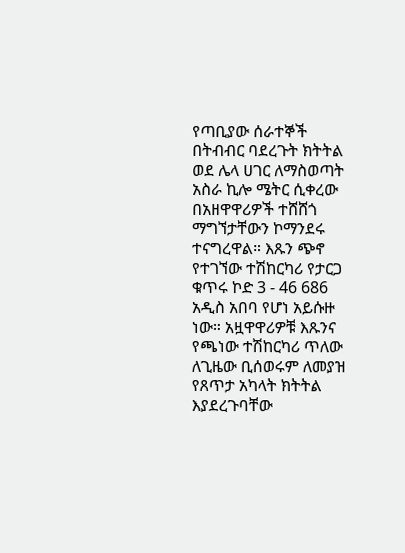የጣቢያው ሰራተኞች በትብብር ባደረጉት ክትትል ወደ ሌላ ሀገር ለማስወጣት አስራ ኪሎ ሜትር ሲቀረው በአዘዋዋሪዎች ተሸሸጎ ማግኘታቸውን ኮማንደሩ ተናግረዋል። እጹን ጭኖ የተገኘው ተሽከርካሪ የታርጋ ቁጥሩ ኮድ 3 - 46 686 አዲስ አበባ የሆነ አይሱዙ ነው። አዟዋዋሪዎቹ እጹንና የጫነው ተሽከርካሪ ጥለው ለጊዜው ቢሰወሩም ለመያዝ የጸጥታ አካላት ክትትል እያደረጉባቸው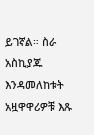ይገኛል። ስራ አስኪያጁ እንዳመለከቱት አዟዋዋሪዎቹ እጹ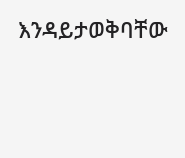እንዳይታወቅባቸው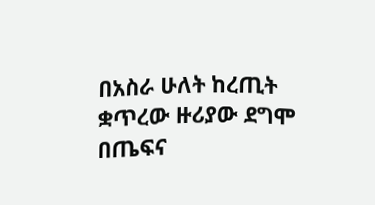በአስራ ሁለት ከረጢት ቋጥረው ዙሪያው ደግሞ በጤፍና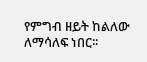የምግብ ዘይት ከልለው ለማሳለፍ ነበር፡፡